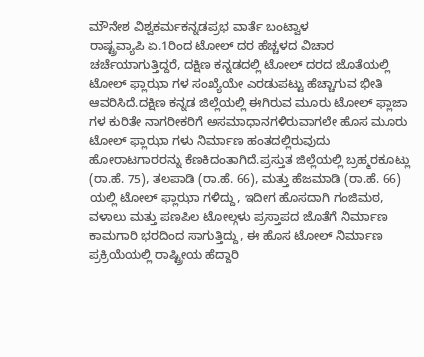ಮೌನೇಶ ವಿಶ್ವಕರ್ಮಕನ್ನಡಪ್ರಭ ವಾರ್ತೆ ಬಂಟ್ವಾಳ
ರಾಷ್ಟ್ರವ್ಯಾಪಿ ಏ.1ರಿಂದ ಟೋಲ್ ದರ ಹೆಚ್ಚಳದ ವಿಚಾರ ಚರ್ಚೆಯಾಗುತ್ತಿದ್ದರೆ, ದಕ್ಷಿಣ ಕನ್ನಡದಲ್ಲಿ ಟೋಲ್ ದರದ ಜೊತೆಯಲ್ಲಿ ಟೋಲ್ ಫ್ಲಾಝಾ ಗಳ ಸಂಖ್ಯೆಯೇ ಎರಡುಪಟ್ಟು ಹೆಚ್ಚಾಗುವ ಭೀತಿ ಆವರಿಸಿದೆ.ದಕ್ಷಿಣ ಕನ್ನಡ ಜಿಲ್ಲೆಯಲ್ಲಿ ಈಗಿರುವ ಮೂರು ಟೋಲ್ ಫ್ಲಾಜಾ ಗಳ ಕುರಿತೇ ನಾಗರೀಕರಿಗೆ ಅಸಮಾಧಾನಗಳಿರುವಾಗಲೇ ಹೊಸ ಮೂರು ಟೋಲ್ ಫ್ಲಾಝಾ ಗಳು ನಿರ್ಮಾಣ ಹಂತದಲ್ಲಿರುವುದು ಹೋರಾಟಗಾರರನ್ನು ಕೆಣಕಿದಂತಾಗಿದೆ.ಪ್ರಸ್ತುತ ಜಿಲ್ಲೆಯಲ್ಲಿ ಬ್ರಹ್ಮರಕೂಟ್ಲು (ರಾ.ಹೆ. 75), ತಲಪಾಡಿ (ರಾ.ಹೆ. 66), ಮತ್ತು ಹೆಜಮಾಡಿ (ರಾ.ಹೆ. 66) ಯಲ್ಲಿ ಟೋಲ್ ಫ್ಲಾಝಾ ಗಳಿದ್ದು, ಇದೀಗ ಹೊಸದಾಗಿ ಗಂಜಿಮಠ, ವಳಾಲು ಮತ್ತು ಪಣಪಿಲ ಟೋಲ್ಗಳು ಪ್ರಸ್ತಾಪದ ಜೊತೆಗೆ ನಿರ್ಮಾಣ ಕಾಮಗಾರಿ ಭರದಿಂದ ಸಾಗುತ್ತಿದ್ದು, ಈ ಹೊಸ ಟೋಲ್ ನಿರ್ಮಾಣ ಪ್ರಕ್ರಿಯೆಯಲ್ಲಿ ರಾಷ್ಟ್ರೀಯ ಹೆದ್ದಾರಿ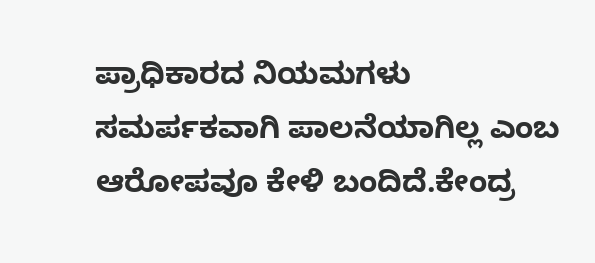ಪ್ರಾಧಿಕಾರದ ನಿಯಮಗಳು ಸಮರ್ಪಕವಾಗಿ ಪಾಲನೆಯಾಗಿಲ್ಲ ಎಂಬ ಆರೋಪವೂ ಕೇಳಿ ಬಂದಿದೆ.ಕೇಂದ್ರ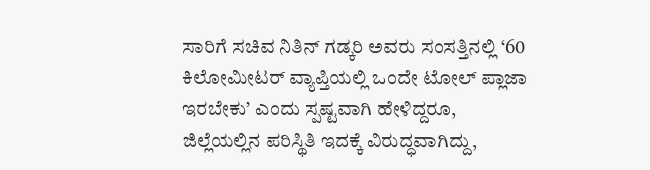ಸಾರಿಗೆ ಸಚಿವ ನಿತಿನ್ ಗಡ್ಕರಿ ಅವರು ಸಂಸತ್ತಿನಲ್ಲಿ ‘60 ಕಿಲೋಮೀಟರ್ ವ್ಯಾಪ್ತಿಯಲ್ಲಿ ಒಂದೇ ಟೋಲ್ ಪ್ಲಾಜಾ ಇರಬೇಕು’ ಎಂದು ಸ್ಪಷ್ಟವಾಗಿ ಹೇಳಿದ್ದರೂ, ಜಿಲ್ಲೆಯಲ್ಲಿನ ಪರಿಸ್ಥಿತಿ ಇದಕ್ಕೆ ವಿರುದ್ಧವಾಗಿದ್ದು,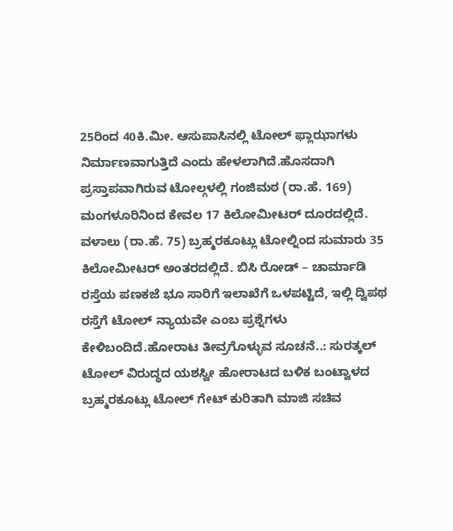25ರಿಂದ 40ಕಿ.ಮೀ. ಆಸುಪಾಸಿನಲ್ಲಿ ಟೋಲ್ ಫ್ಲಾಝಾಗಳು ನಿರ್ಮಾಣವಾಗುತ್ತಿದೆ ಎಂದು ಹೇಳಲಾಗಿದೆ.ಹೊಸದಾಗಿ ಪ್ರಸ್ತಾಪವಾಗಿರುವ ಟೋಲ್ಗಳಲ್ಲಿ ಗಂಜಿಮಠ (ರಾ.ಹೆ. 169) ಮಂಗಳೂರಿನಿಂದ ಕೇವಲ 17 ಕಿಲೋಮೀಟರ್ ದೂರದಲ್ಲಿದೆ. ವಳಾಲು (ರಾ.ಹೆ. 75) ಬ್ರಹ್ಮರಕೂಟ್ಲು ಟೋಲ್ನಿಂದ ಸುಮಾರು 35 ಕಿಲೋಮೀಟರ್ ಅಂತರದಲ್ಲಿದೆ. ಬಿಸಿ ರೋಡ್ – ಚಾರ್ಮಾಡಿ ರಸ್ತೆಯ ಪಣಕಜೆ ಭೂ ಸಾರಿಗೆ ಇಲಾಖೆಗೆ ಒಳಪಟ್ಟಿದೆ, ಇಲ್ಲಿ ದ್ವಿಪಥ ರಸ್ತೆಗೆ ಟೋಲ್ ನ್ಯಾಯವೇ ಎಂಬ ಪ್ರಶ್ನೆಗಳು ಕೇಳಿಬಂದಿದೆ.ಹೋರಾಟ ತೀವ್ರಗೊಳ್ಳುವ ಸೂಚನೆ..: ಸುರತ್ಕಲ್ ಟೋಲ್ ವಿರುದ್ಧದ ಯಶಸ್ವೀ ಹೋರಾಟದ ಬಳಿಕ ಬಂಟ್ವಾಳದ ಬ್ರಹ್ಮರಕೂಟ್ಲು ಟೋಲ್ ಗೇಟ್ ಕುರಿತಾಗಿ ಮಾಜಿ ಸಚಿವ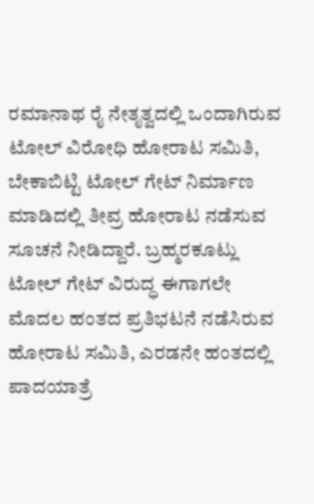ರಮಾನಾಥ ರೈ ನೇತೃತ್ವದಲ್ಲಿ ಒಂದಾಗಿರುವ ಟೋಲ್ ವಿರೋಧಿ ಹೋರಾಟ ಸಮಿತಿ, ಬೇಕಾಬಿಟ್ಟಿ ಟೋಲ್ ಗೇಟ್ ನಿರ್ಮಾಣ ಮಾಡಿದಲ್ಲಿ ತೀವ್ರ ಹೋರಾಟ ನಡೆಸುವ ಸೂಚನೆ ನೀಡಿದ್ದಾರೆ. ಬ್ರಹ್ಮರಕೂಟ್ಲು ಟೋಲ್ ಗೇಟ್ ವಿರುದ್ಧ ಈಗಾಗಲೇ ಮೊದಲ ಹಂತದ ಪ್ರತಿಭಟನೆ ನಡೆಸಿರುವ ಹೋರಾಟ ಸಮಿತಿ, ಎರಡನೇ ಹಂತದಲ್ಲಿ ಪಾದಯಾತ್ರೆ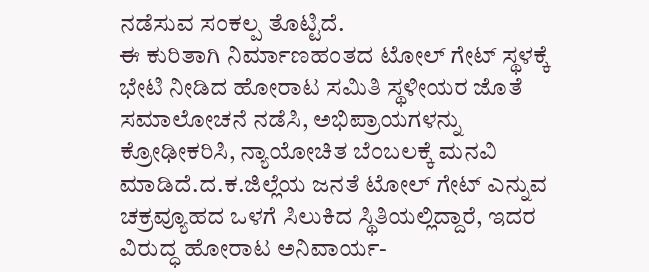ನಡೆಸುವ ಸಂಕಲ್ಪ ತೊಟ್ಟಿದೆ.
ಈ ಕುರಿತಾಗಿ ನಿರ್ಮಾಣಹಂತದ ಟೋಲ್ ಗೇಟ್ ಸ್ಥಳಕ್ಕೆ ಭೇಟಿ ನೀಡಿದ ಹೋರಾಟ ಸಮಿತಿ ಸ್ಥಳೀಯರ ಜೊತೆ ಸಮಾಲೋಚನೆ ನಡೆಸಿ, ಅಭಿಪ್ರಾಯಗಳನ್ನು ಕ್ರೋಢೀಕರಿಸಿ, ನ್ಯಾಯೋಚಿತ ಬೆಂಬಲಕ್ಕೆ ಮನವಿ ಮಾಡಿದೆ.ದ.ಕ.ಜಿಲ್ಲೆಯ ಜನತೆ ಟೋಲ್ ಗೇಟ್ ಎನ್ನುವ ಚಕ್ರವ್ಯೂಹದ ಒಳಗೆ ಸಿಲುಕಿದ ಸ್ಥಿತಿಯಲ್ಲಿದ್ದಾರೆ, ಇದರ ವಿರುದ್ಧ ಹೋರಾಟ ಅನಿವಾರ್ಯ-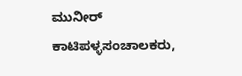ಮುನೀರ್ ಕಾಟಿಪಳ್ಳಸಂಚಾಲಕರು,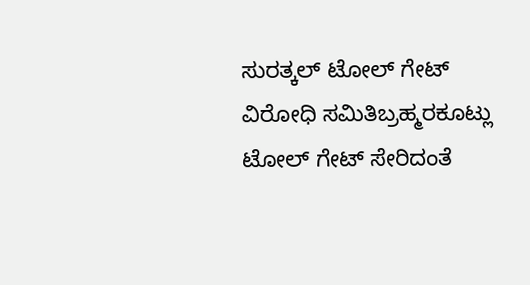ಸುರತ್ಕಲ್ ಟೋಲ್ ಗೇಟ್ ವಿರೋಧಿ ಸಮಿತಿಬ್ರಹ್ಮರಕೂಟ್ಲು ಟೋಲ್ ಗೇಟ್ ಸೇರಿದಂತೆ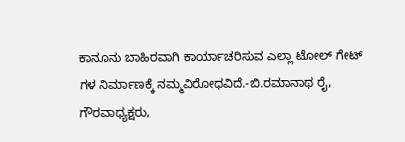ಕಾನೂನು ಬಾಹಿರವಾಗಿ ಕಾರ್ಯಾಚರಿಸುವ ಎಲ್ಲಾ ಟೋಲ್ ಗೇಟ್ ಗಳ ನಿರ್ಮಾಣಕ್ಕೆ ನಮ್ಮವಿರೋಧವಿದೆ.-ಬಿ.ರಮಾನಾಥ ರೈ, ಗೌರವಾಧ್ಯಕ್ಷರು,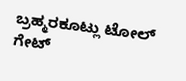ಬ್ರಹ್ಮರಕೂಟ್ಲು ಟೋಲ್ ಗೇಟ್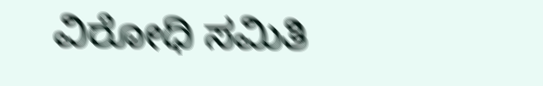ವಿರೋಧಿ ಸಮಿತಿ